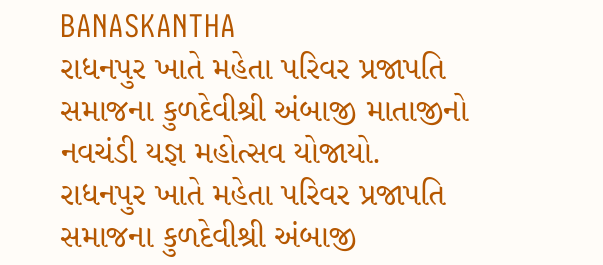BANASKANTHA
રાધનપુર ખાતે મહેતા પરિવર પ્રજાપતિ સમાજના કુળદેવીશ્રી અંબાજી માતાજીનો નવચંડી યજ્ઞ મહોત્સવ યોજાયો.
રાધનપુર ખાતે મહેતા પરિવર પ્રજાપતિ સમાજના કુળદેવીશ્રી અંબાજી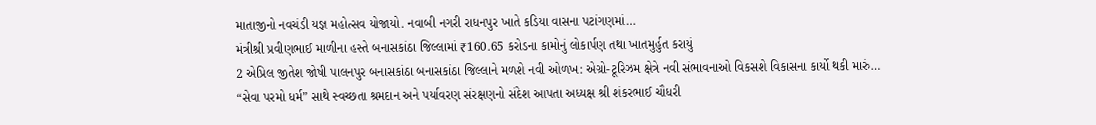માતાજીનો નવચંડી યજ્ઞ મહોત્સવ યોજાયો. નવાબી નગરી રાધનપુર ખાતે કડિયા વાસના પટાંગણમાં…
મંત્રીશ્રી પ્રવીણભાઈ માળીના હસ્તે બનાસકાંઠા જિલ્લામાં ₹160.65 કરોડના કામોનું લોકાર્પણ તથા ખાતમુર્હુત કરાયું
2 એપ્રિલ જીતેશ જોષી પાલનપુર બનાસકાંઠા બનાસકાંઠા જિલ્લાને મળશે નવી ઓળખ: એગ્રો-ટૂરિઝમ ક્ષેત્રે નવી સંભાવનાઓ વિકસશે વિકાસના કાર્યો થકી મારું…
“સેવા પરમો ધર્મ” સાથે સ્વચ્છતા શ્રમદાન અને પર્યાવરણ સંરક્ષણનો સંદેશ આપતા અધ્યક્ષ શ્રી શંકરભાઈ ચૌધરી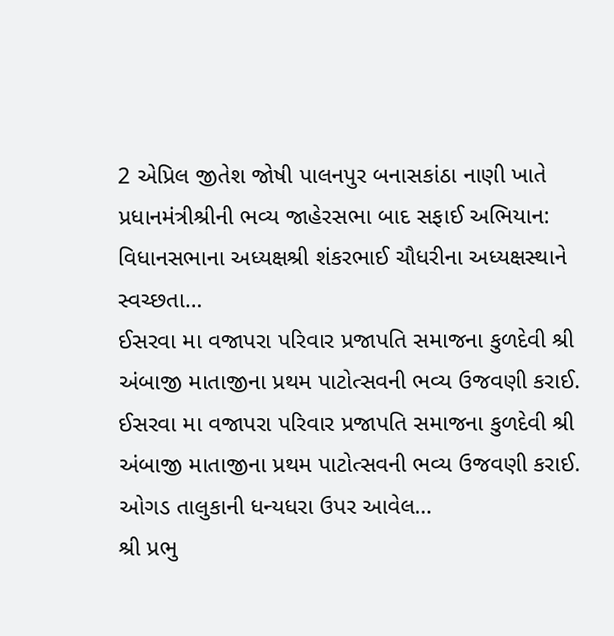2 એપ્રિલ જીતેશ જોષી પાલનપુર બનાસકાંઠા નાણી ખાતે પ્રધાનમંત્રીશ્રીની ભવ્ય જાહેરસભા બાદ સફાઈ અભિયાન: વિધાનસભાના અધ્યક્ષશ્રી શંકરભાઈ ચૌધરીના અધ્યક્ષસ્થાને સ્વચ્છતા…
ઈસરવા મા વજાપરા પરિવાર પ્રજાપતિ સમાજના કુળદેવી શ્રી અંબાજી માતાજીના પ્રથમ પાટોત્સવની ભવ્ય ઉજવણી કરાઈ.
ઈસરવા મા વજાપરા પરિવાર પ્રજાપતિ સમાજના કુળદેવી શ્રી અંબાજી માતાજીના પ્રથમ પાટોત્સવની ભવ્ય ઉજવણી કરાઈ. ઓગડ તાલુકાની ધન્યધરા ઉપર આવેલ…
શ્રી પ્રભુ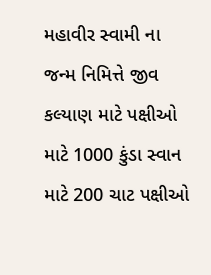મહાવીર સ્વામી ના જન્મ નિમિત્તે જીવ કલ્યાણ માટે પક્ષીઓ માટે 1000 કુંડા સ્વાન માટે 200 ચાટ પક્ષીઓ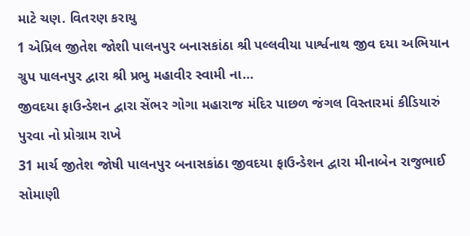માટે ચણ. વિતરણ કરાયુ
1 એપ્રિલ જીતેશ જોશી પાલનપુર બનાસકાંઠા શ્રી પલ્લવીયા પાર્શ્વનાથ જીવ દયા અભિયાન ગ્રુપ પાલનપુર દ્વારા શ્રી પ્રભુ મહાવીર સ્વામી ના…
જીવદયા ફાઉન્ડેશન દ્વારા સેંભર ગોગા મહારાજ મંદિર પાછળ જંગલ વિસ્તારમાં કીડિયારું પુરવા નો પ્રોગ્રામ રાખે
31 માર્ચ જીતેશ જોષી પાલનપુર બનાસકાંઠા જીવદયા ફાઉન્ડેશન દ્વારા મીનાબેન રાજુભાઈ સોમાણી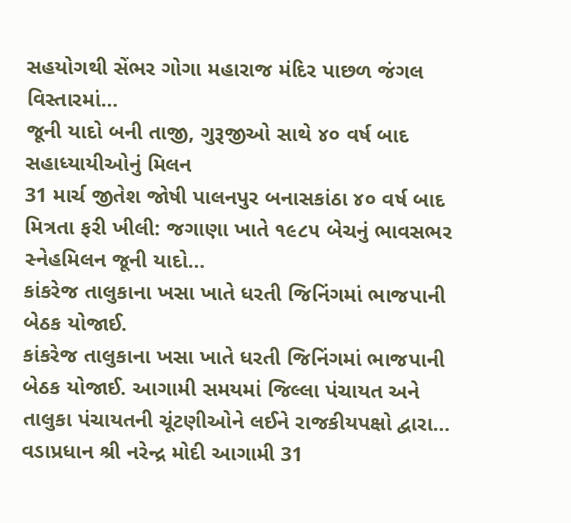સહયોગથી સેંભર ગોગા મહારાજ મંદિર પાછળ જંગલ વિસ્તારમાં…
જૂની યાદો બની તાજી, ગુરૂજીઓ સાથે ૪૦ વર્ષ બાદ સહાધ્યાયીઓનું મિલન
31 માર્ચ જીતેશ જોષી પાલનપુર બનાસકાંઠા ૪૦ વર્ષ બાદ મિત્રતા ફરી ખીલી: જગાણા ખાતે ૧૯૮૫ બેચનું ભાવસભર સ્નેહમિલન જૂની યાદો…
કાંકરેજ તાલુકાના ખસા ખાતે ધરતી જિનિંગમાં ભાજપાની બેઠક યોજાઈ.
કાંકરેજ તાલુકાના ખસા ખાતે ધરતી જિનિંગમાં ભાજપાની બેઠક યોજાઈ. આગામી સમયમાં જિલ્લા પંચાયત અને તાલુકા પંચાયતની ચૂંટણીઓને લઈને રાજકીયપક્ષો દ્વારા…
વડાપ્રધાન શ્રી નરેન્દ્ર મોદી આગામી 31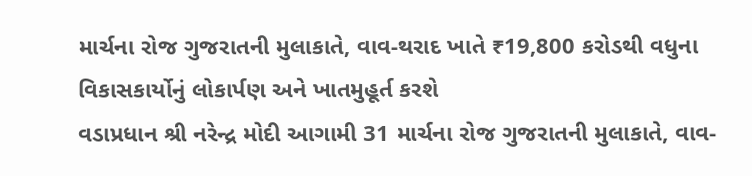માર્ચના રોજ ગુજરાતની મુલાકાતે, વાવ-થરાદ ખાતે ₹19,800 કરોડથી વધુના વિકાસકાર્યોનું લોકાર્પણ અને ખાતમુહૂર્ત કરશે
વડાપ્રધાન શ્રી નરેન્દ્ર મોદી આગામી 31 માર્ચના રોજ ગુજરાતની મુલાકાતે, વાવ-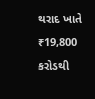થરાદ ખાતે ₹19,800 કરોડથી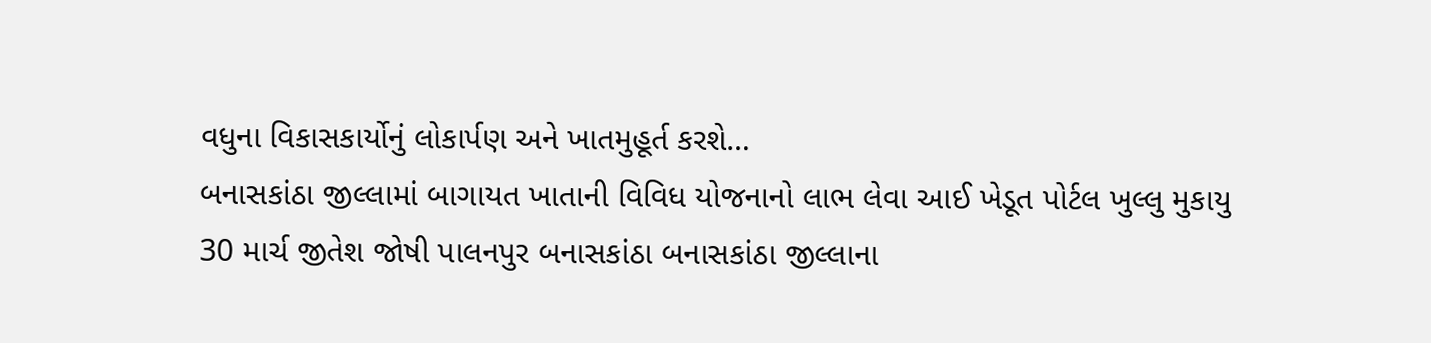વધુના વિકાસકાર્યોનું લોકાર્પણ અને ખાતમુહૂર્ત કરશે…
બનાસકાંઠા જીલ્લામાં બાગાયત ખાતાની વિવિધ યોજનાનો લાભ લેવા આઈ ખેડૂત પોર્ટલ ખુલ્લુ મુકાયુ
30 માર્ચ જીતેશ જોષી પાલનપુર બનાસકાંઠા બનાસકાંઠા જીલ્લાના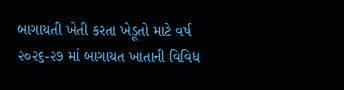બાગાયતી ખેતી કરતા ખેડૂતો માટે વર્ષ ૨૦૨૬-૨૭ માં બાગાયત ખાતાની વિવિધ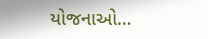યોજનાઓ…